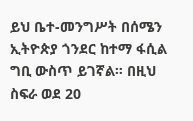ይህ ቤተ-መንግሥት በሰሜን ኢትዮጵያ ጎንደር ከተማ ፋሲል ግቢ ውስጥ ይገኛል። በዚህ ስፍራ ወደ 20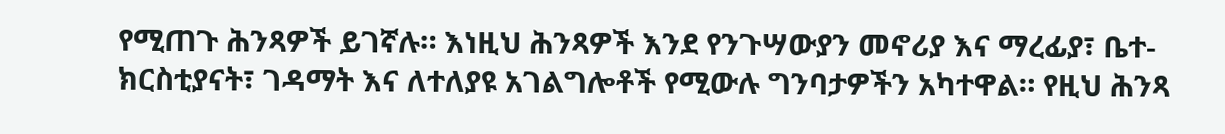የሚጠጉ ሕንጻዎች ይገኛሉ። እነዚህ ሕንጻዎች እንደ የንጉሣውያን መኖሪያ እና ማረፊያ፣ ቤተ-ክርስቲያናት፣ ገዳማት እና ለተለያዩ አገልግሎቶች የሚውሉ ግንባታዎችን አካተዋል። የዚህ ሕንጻ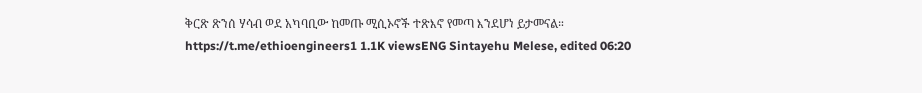ቅርጽ ጽንሰ ሃሳብ ወደ አካባቢው ከመጡ ሚሲኦኖች ተጽእኖ የመጣ እንደሆነ ይታመናል። https://t.me/ethioengineers1 1.1K viewsENG Sintayehu Melese, edited 06:20